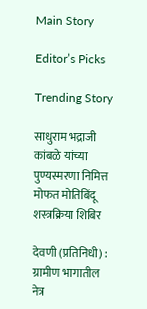Main Story

Editor’s Picks

Trending Story

साधुराम भद्राजी कांबळे यांच्या पुण्यस्मरणा निमित्त मोफत मोतिबिंदू शस्त्रक्रिया शिबिर

देवणी (प्रतिनिधी) : ग्रामीण भागातील नेत्र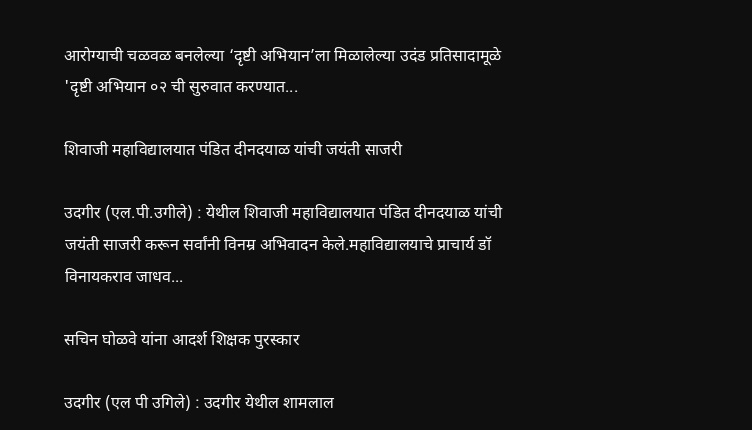आरोग्याची चळवळ बनलेल्या ‘दृष्टी अभियान’ला मिळालेल्या उदंड प्रतिसादामूळे 'दृष्टी अभियान ०२ ची सुरुवात करण्यात...

शिवाजी महाविद्यालयात पंडित दीनदयाळ यांची जयंती साजरी

उदगीर (एल.पी.उगीले) : येथील शिवाजी महाविद्यालयात पंडित दीनदयाळ यांची जयंती साजरी करून सर्वांनी विनम्र अभिवादन केले.महाविद्यालयाचे प्राचार्य डॉ विनायकराव जाधव...

सचिन घोळवे यांना आदर्श शिक्षक पुरस्कार

उदगीर (एल पी उगिले) : उदगीर येथील शामलाल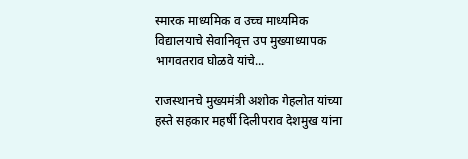स्मारक माध्यमिक व उच्च माध्यमिक विद्यालयाचे सेवानिवृत्त उप मुख्याध्यापक भागवतराव घोळवे यांचे...

राजस्थानचे मुख्यमंत्री अशोक गेहलोत यांच्या हस्ते सहकार महर्षी दिलीपराव देशमुख यांना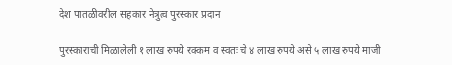देश पातळीवरील सहकार नेत्रुत्व पुरस्कार प्रदान

पुरस्काराची मिळालेली १ लाख रुपये रक्कम व स्वतः चे ४ लाख रुपये असे ५ लाख रुपये माजी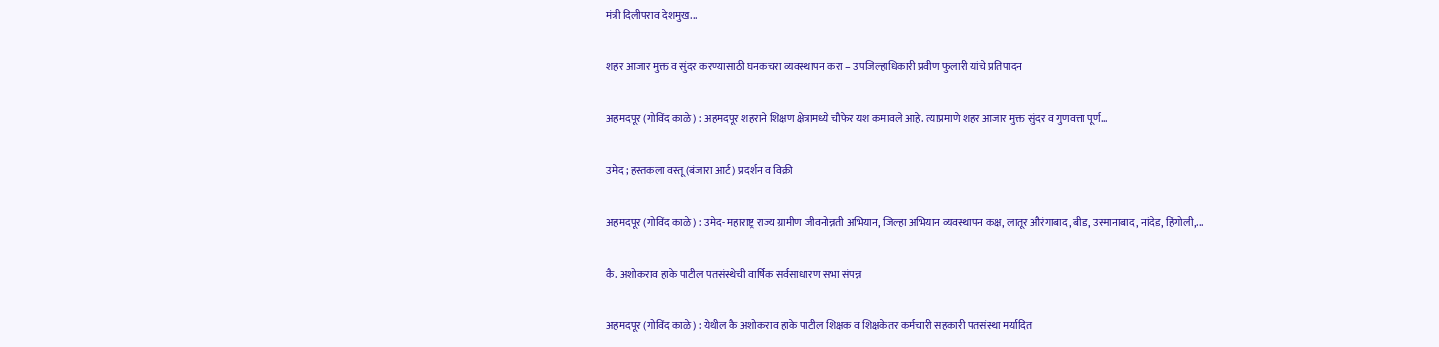मंत्री दिलीपराव देशमुख...

शहर आजार मुक्त व सुंदर करण्यासाठी घनकचरा व्यवस्थापन करा – उपजिल्हाधिकारी प्रवीण फुलारी यांचे प्रतिपादन

अहमदपूर (गोविंद काळे) : अहमदपूर शहराने शिक्षण क्षेत्रामध्ये चौफेर यश कमावले आहे. त्याप्रमाणे शहर आजार मुक्त सुंदर व गुणवत्ता पूर्ण...

उमेद ; हस्तकला वस्तू (बंजारा आर्ट) प्रदर्शन व विक्री

अहमदपूर (गोविंद काळे) : उमेद- महाराष्ट्र राज्य ग्रामीण जीवनोन्नती अभियान, जिल्हा अभियान व्यवस्थापन कक्ष, लातूर औरंगाबाद, बीड, उस्मानाबाद, नांदेड, हिंगोली,...

कै. अशोकराव हाके पाटील पतसंस्थेची वार्षिक सर्वसाधारण सभा संपन्न

अहमदपूर (गोविंद काळे) : येथील कै अशोकराव हाके पाटील शिक्षक व शिक्षकेतर कर्मचारी सहकारी पतसंस्था मर्यादित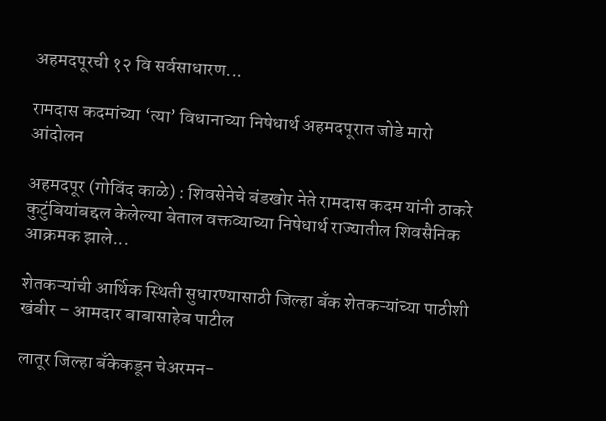अहमदपूरची १२ वि सर्वसाधारण...

रामदास कदमांच्या ‘त्या’ विधानाच्या निषेधार्थ अहमदपूरात जोडे मारो आंदोलन

अहमदपूर (गोविंद काळे) : शिवसेनेचे बंडखोर नेते रामदास कदम यांनी ठाकरे कुटुंबियांबद्दल केलेल्या बेताल वक्तव्याच्या निषेधार्थ राज्यातील शिवसैनिक आक्रमक झाले...

शेतकऱ्यांची आर्थिक स्थिती सुधारण्यासाठी जिल्हा बँक शेतकऱ्यांच्या पाठीशी खंबीर – आमदार बाबासाहेब पाटील

लातूर जिल्हा बँकेकडून चेअरमन-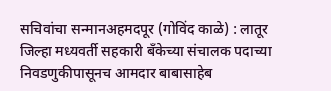सचिवांचा सन्मानअहमदपूर (गोविंद काळे) : लातूर जिल्हा मध्यवर्ती सहकारी बँकेच्या संचालक पदाच्या निवडणुकीपासूनच आमदार बाबासाहेब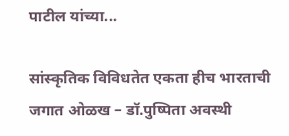पाटील यांच्या...

सांस्कृतिक विविधतेत एकता हीच भारताची जगात ओळख – डॉ.पुष्पिता अवस्थी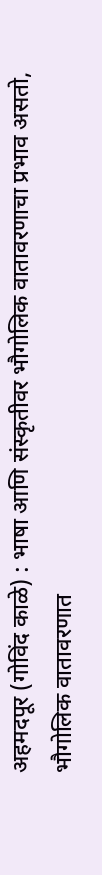अहमदपूर (गोविंद काळे) : भाषा आणि संस्कृतीवर भौगोलिक वातावरणाचा प्रभाव असतो, भौगोलिक वातावरणात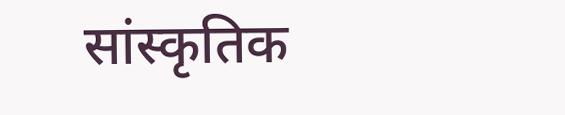सांस्कृतिक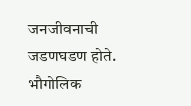जनजीवनाची जडणघडण होते. भौगोलिक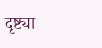दृष्ट्या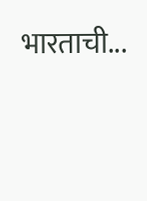भारताची...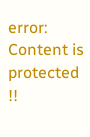error: Content is protected !!